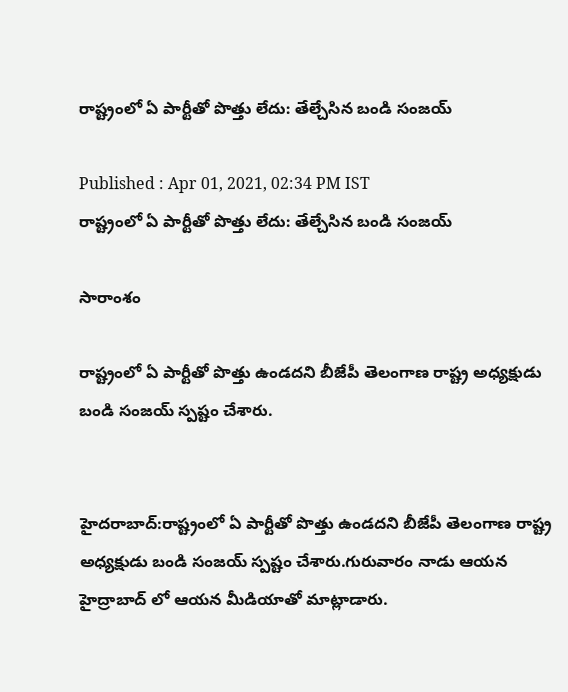రాష్ట్రంలో ఏ పార్టీతో పొత్తు లేదు: తేల్చేసిన బండి సంజయ్

Published : Apr 01, 2021, 02:34 PM IST
రాష్ట్రంలో ఏ పార్టీతో పొత్తు లేదు: తేల్చేసిన బండి సంజయ్

సారాంశం

రాష్ట్రంలో ఏ పార్టీతో పొత్తు ఉండదని బీజేపీ తెలంగాణ రాష్ట్ర అధ్యక్షుడు బండి సంజయ్ స్పష్టం చేశారు.


హైదరాబాద్:రాష్ట్రంలో ఏ పార్టీతో పొత్తు ఉండదని బీజేపీ తెలంగాణ రాష్ట్ర అధ్యక్షుడు బండి సంజయ్ స్పష్టం చేశారు.గురువారం నాడు ఆయన హైద్రాబాద్ లో ఆయన మీడియాతో మాట్లాడారు.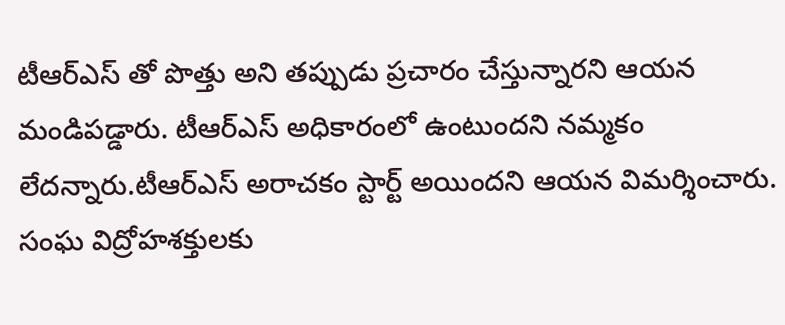టీఆర్ఎస్ తో పొత్తు అని తప్పుడు ప్రచారం చేస్తున్నారని ఆయన మండిపడ్డారు. టీఆర్ఎస్ అధికారంలో ఉంటుందని నమ్మకం లేదన్నారు.టీఆర్ఎస్ అరాచకం స్టార్ట్ అయిందని ఆయన విమర్శించారు. సంఘ విద్రోహశక్తులకు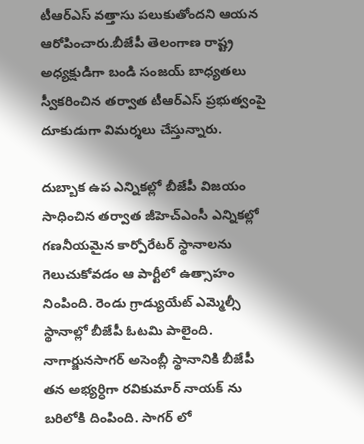టీఆర్ఎస్ వత్తాసు పలుకుతోందని ఆయన ఆరోపించారు.బీజేపీ తెలంగాణ రాష్ట్ర అధ్యక్షుడిగా బండి సంజయ్ బాధ్యతలు స్వీకరించిన తర్వాత టీఆర్ఎస్ ప్రభుత్వంపై దూకుడుగా విమర్శలు చేస్తున్నారు.

దుబ్బాక ఉప ఎన్నికల్లో బీజేపీ విజయం సాధించిన తర్వాత జీహెచ్ఎంసీ ఎన్నికల్లో గణనీయమైన కార్పోరేటర్ స్థానాలను గెలుచుకోవడం ఆ పార్టీలో ఉత్సాహం నింపింది. రెండు గ్రాడ్యుయేట్ ఎమ్మెల్సీ స్థానాల్లో బీజేపీ ఓటమి పాలైంది. నాగార్జునసాగర్ అసెంబ్లీ స్థానానికి బీజేపీ తన అభ్యర్ధిగా రవికుమార్ నాయక్ ను బరిలోకి దింపింది. సాగర్ లో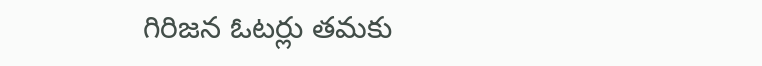గిరిజన ఓటర్లు తమకు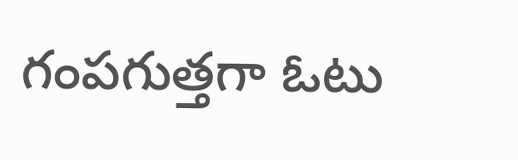గంపగుత్తగా ఓటు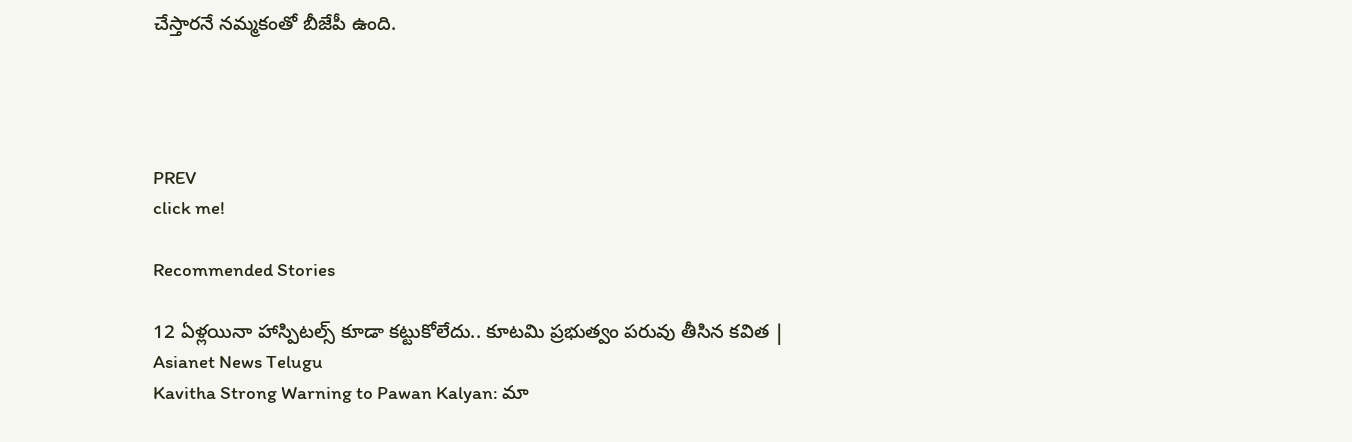చేస్తారనే నమ్మకంతో బీజేపీ ఉంది.




PREV
click me!

Recommended Stories

12 ఏళ్లయినా హాస్పిటల్స్ కూడా కట్టుకోలేదు.. కూటమి ప్రభుత్వం పరువు తీసిన కవిత | Asianet News Telugu
Kavitha Strong Warning to Pawan Kalyan: మా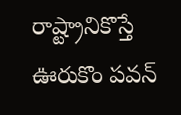రాష్ట్రానికొస్తే ఊరుకొం పవన్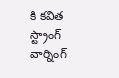కి కవిత స్ట్రాంగ్ వార్నింగ్